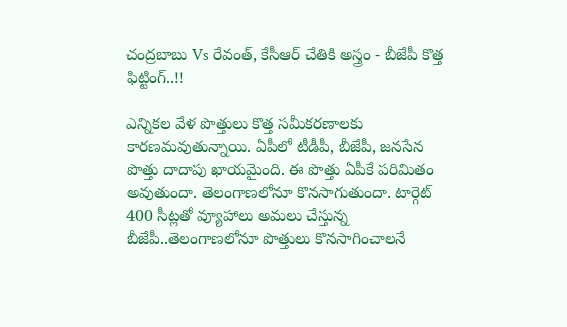చంద్రబాబు Vs రేవంత్, కేసీఆర్ చేతికి అస్త్రం - బీజేపీ కొత్త ఫిట్టింగ్..!!

ఎన్నికల వేళ పొత్తులు కొత్త సమీకరణాలకు కారణమవుతున్నాయి. ఏపీలో టీడీపీ, బీజేపీ, జనసేన పొత్తు దాదాపు ఖాయమైంది. ఈ పొత్తు ఏపీకే పరిమితం అవుతుందా. తెలంగాణలోనూ కొనసాగుతుందా. టార్గెట్ 400 సీట్లతో వ్యూహాలు అమలు చేస్తున్న బీజేపీ..తెలంగాణలోనూ పొత్తులు కొనసాగించాలనే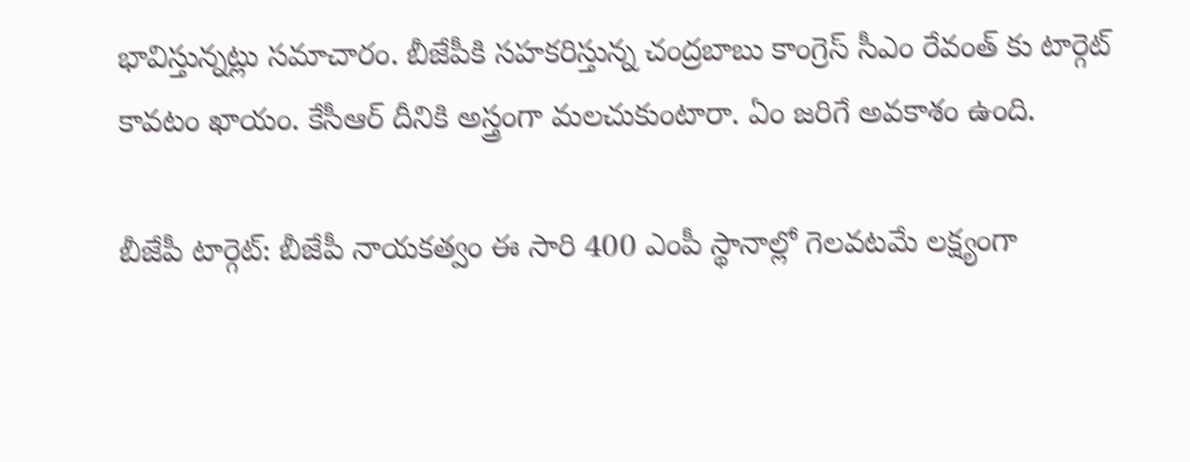భావిస్తున్నట్లు సమాచారం. బీజేపీకి సహకరిస్తున్న చంద్రబాబు కాంగ్రెస్ సీఎం రేవంత్ కు టార్గెట్ కావటం ఖాయం. కేసీఆర్ దీనికి అస్త్రంగా మలచుకుంటారా. ఏం జరిగే అవకాశం ఉంది.

బీజేపీ టార్గెట్: బీజేపీ నాయకత్వం ఈ సారి 400 ఎంపీ స్థానాల్లో గెలవటమే లక్ష్యంగా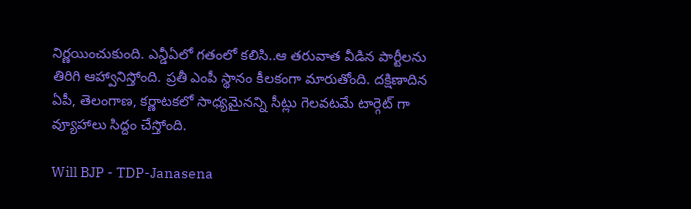నిర్ణయించుకుంది. ఎన్డీఏలో గతంలో కలిసి..ఆ తరువాత వీడిన పార్టీలను తిరిగి ఆహ్వానిస్తోంది. ప్రతీ ఎంపీ స్థానం కీలకంగా మారుతోంది. దక్షిణాదిన ఏపీ, తెలంగాణ, కర్ణాటకలో సాధ్యమైనన్ని సీట్లు గెలవటమే టార్గెట్ గా వ్యూహాలు సిద్దం చేస్తోంది.

Will BJP - TDP-Janasena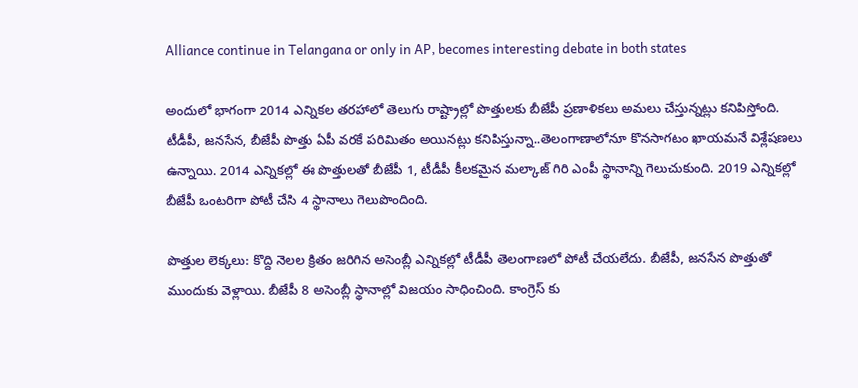Alliance continue in Telangana or only in AP, becomes interesting debate in both states

అందులో భాగంగా 2014 ఎన్నికల తరహాలో తెలుగు రాష్ట్రాల్లో పొత్తులకు బీజేపీ ప్రణాళికలు అమలు చేస్తున్నట్లు కనిపిస్తోంది. టీడీపీ, జనసేన, బీజేపీ పొత్తు ఏపీ వరకే పరిమితం అయినట్లు కనిపిస్తున్నా..తెలంగాణాలోనూ కొనసాగటం ఖాయమనే విశ్లేషణలు ఉన్నాయి. 2014 ఎన్నికల్లో ఈ పొత్తులతో బీజేపీ 1, టీడీపీ కీలకమైన మల్కాజ్ గిరి ఎంపీ స్థానాన్ని గెలుచుకుంది. 2019 ఎన్నికల్లో బీజేపీ ఒంటరిగా పోటీ చేసి 4 స్థానాలు గెలుపొందింది.

పొత్తుల లెక్కలు: కొద్ది నెలల క్రితం జరిగిన అసెంబ్లీ ఎన్నికల్లో టీడీపీ తెలంగాణలో పోటీ చేయలేదు. బీజేపీ, జనసేన పొత్తుతో ముందుకు వెళ్లాయి. బీజేపీ 8 అసెంబ్లీ స్థానాల్లో విజయం సాధించింది. కాంగ్రెస్ కు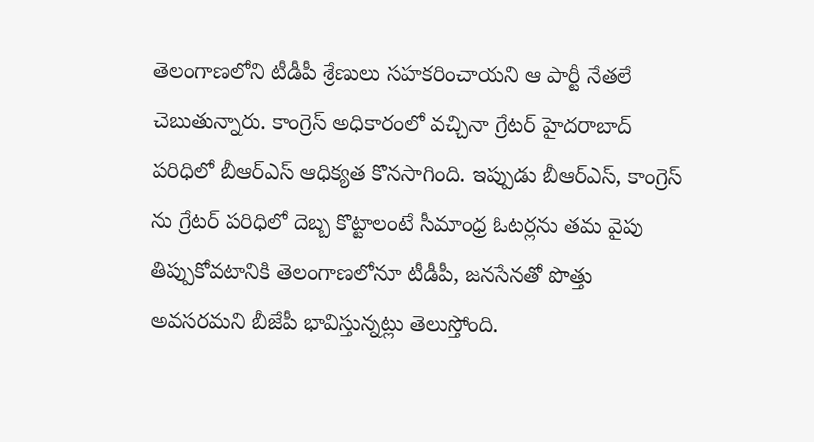తెలంగాణలోని టీడీపీ శ్రేణులు సహకరించాయని ఆ పార్టీ నేతలే చెబుతున్నారు. కాంగ్రెస్ అధికారంలో వచ్చినా గ్రేటర్ హైదరాబాద్ పరిధిలో బీఆర్ఎస్ ఆధిక్యత కొనసాగింది. ఇప్పుడు బీఆర్ఎస్, కాంగ్రెస్ ను గ్రేటర్ పరిధిలో దెబ్బ కొట్టాలంటే సీమాంధ్ర ఓటర్లను తమ వైపు తిప్పుకోవటానికి తెలంగాణలోనూ టీడీపీ, జనసేనతో పొత్తు అవసరమని బీజేపీ భావిస్తున్నట్లు తెలుస్తోంది.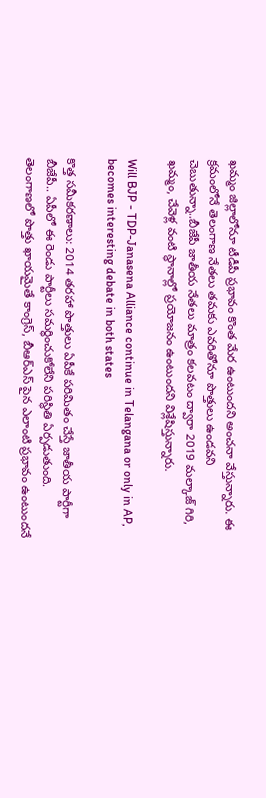ఖమ్మం జిల్లాలోనూ టీడీపీ ప్రభావం కొంత మేర ఉంటుందని అంచనా వేస్తున్నారు. ఈ క్రమంలోనే తెలంగాణ నేతలు తమకు ఎవరితోనూ పొత్తులు ఉండవని చెబుతున్నా..బీజేపీ జాతీయ నేతలు మాత్రం కలవటం ద్వారా 2019 మల్కాజ్ గిరి, ఖమ్మం, చేవెళ్ల వంటి స్థానాల్లో ప్రయోజనం ఉంటుందని విశ్లేషిస్తున్నారు.

Will BJP - TDP-Janasena Alliance continue in Telangana or only in AP, becomes interesting debate in both states

కొత్త సమీకరణాలు: 2014 తరహా పొత్తులు ఏపీకే పరిమితం చేస్తే జాతీయ పార్టీగా బీజేపీ.. ఏపీలో ఈ రెండు పార్టీలు సమర్ధించుకోలేని పరిస్థితి ఏర్పడుతుంది. తెలంగాణలో పొత్తు ఖాయమైతే కాంగ్రెస్, బీఆర్ఎస్ పైన ఎలాంటి ప్రభావం ఉంటుందనే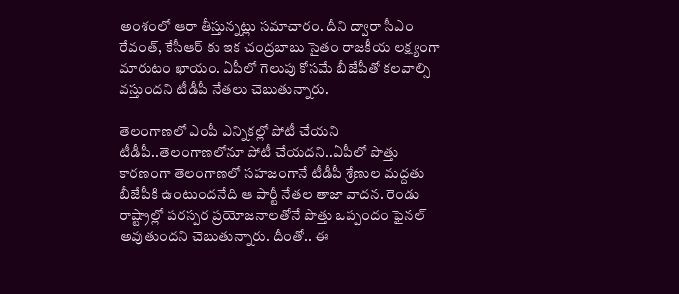అంశంలో ఆరా తీస్తున్నట్లు సమాచారం. దీని ద్వారా సీఎం రేవంత్, కేసీఆర్ కు ఇక చంద్రబాబు సైతం రాజకీయ లక్ష్యంగా మారుటం ఖాయం. ఏపీలో గెలుపు కోసమే బీజేపీతో కలవాల్సి వస్తుందని టీడీపీ నేతలు చెబుతున్నారు.

తెలంగాణలో ఎంపీ ఎన్నికల్లో పోటీ చేయని టీడీపీ..తెలంగాణలోనూ పోటీ చేయదని..ఏపీలో పొత్తు కారణంగా తెలంగాణలో సహజంగానే టీడీపీ శ్రేణుల మద్దతు బీజేపీకి ఉంటుందనేది ఆ పార్టీ నేతల తాజా వాదన. రెండు రాష్ట్రాల్లో పరస్పర ప్రయోజనాలతోనే పొత్తు ఒప్పందం ఫైనల్ అవుతుందని చెబుతున్నారు. దీంతో.. ఈ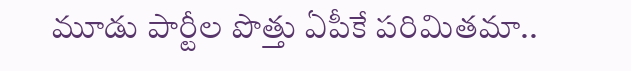మూడు పార్టీల పొత్తు ఏపీకే పరిమితమా..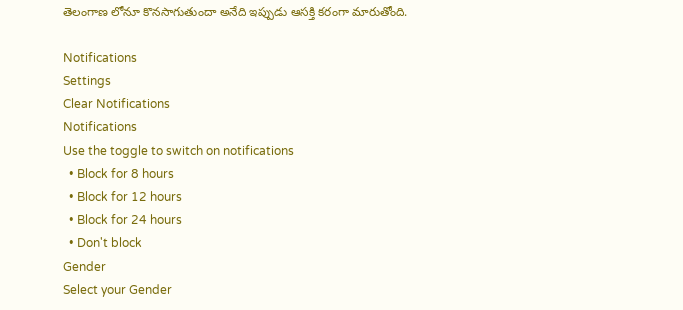తెలంగాణ లోనూ కొనసాగుతుందా అనేది ఇప్పుడు ఆసక్తి కరంగా మారుతోంది.

Notifications
Settings
Clear Notifications
Notifications
Use the toggle to switch on notifications
  • Block for 8 hours
  • Block for 12 hours
  • Block for 24 hours
  • Don't block
Gender
Select your Gender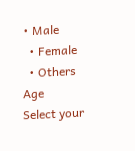• Male
  • Female
  • Others
Age
Select your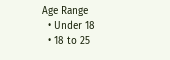Age Range
  • Under 18
  • 18 to 25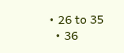• 26 to 35
  • 36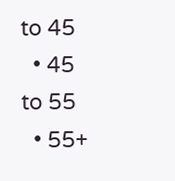to 45
  • 45 to 55
  • 55+